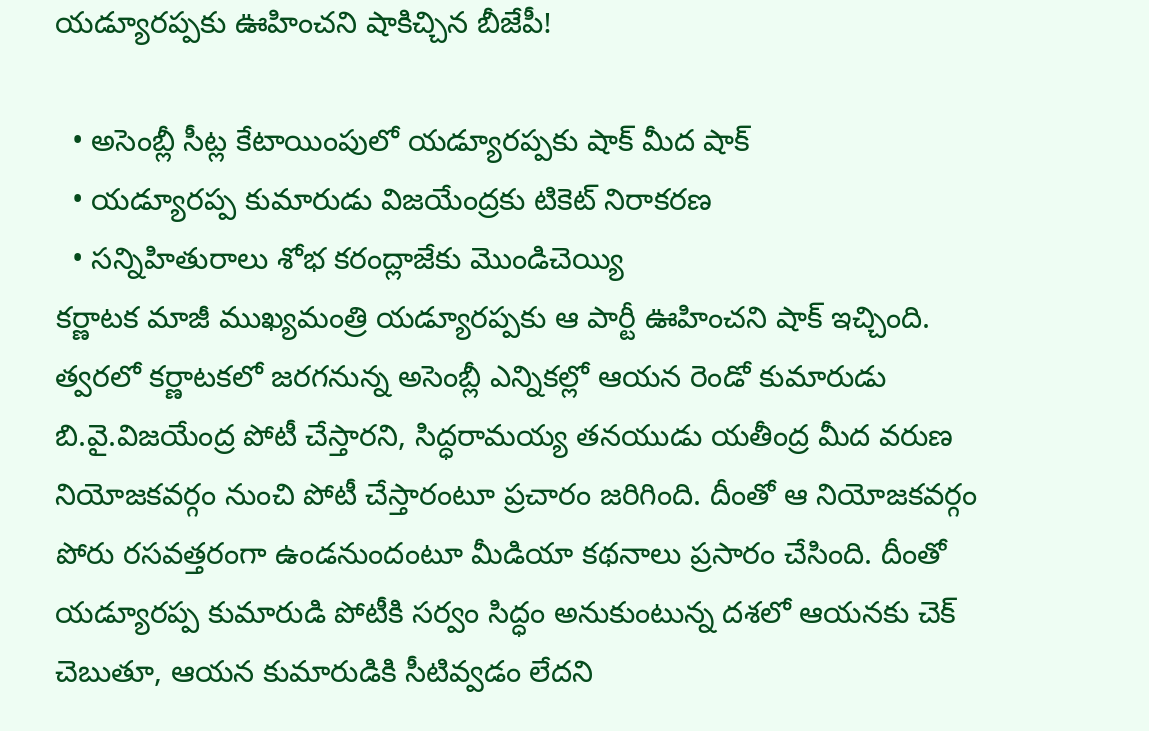యడ్యూరప్పకు ఊహించని షాకిచ్చిన బీజేపీ!

  • అసెంబ్లీ సీట్ల కేటాయింపులో యడ్యూరప్పకు షాక్ మీద షాక్
  • యడ్యూరప్ప కుమారుడు విజయేంద్రకు టికెట్ నిరాకరణ
  • సన్నిహితురాలు శోభ కరంద్లాజేకు మొండిచెయ్యి
కర్ణాటక మాజీ ముఖ్యమంత్రి యడ్యూరప్పకు ఆ పార్టీ ఊహించని షాక్‌ ఇచ్చింది. త్వరలో కర్ణాటకలో జరగనున్న అసెంబ్లీ ఎన్నికల్లో ఆయన రెండో కుమారుడు బి.వై.విజయేంద్ర పోటీ చేస్తారని, సిద్ధరామయ్య తనయుడు యతీంద్ర మీద వరుణ నియోజకవర్గం నుంచి పోటీ చేస్తారంటూ ప్రచారం జరిగింది. దీంతో ఆ నియోజకవర్గం పోరు రసవత్తరంగా ఉండనుందంటూ మీడియా కథనాలు ప్రసారం చేసింది. దీంతో యడ్యూరప్ప కుమారుడి పోటీకి సర్వం సిద్ధం అనుకుంటున్న దశలో ఆయనకు చెక్ చెబుతూ, ఆయన కుమారుడికి సీటివ్వడం లేదని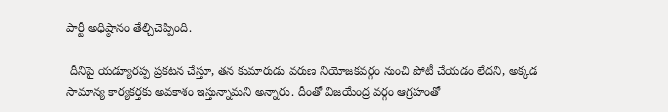పార్టీ అధిష్ఠానం తేల్చిచెప్పింది.

 దీనిపై యడ్యూరప్ప ప్రకటన చేస్తూ, తన కుమారుడు వరుణ నియోజకవర్గం నుంచి పోటీ చేయడం లేదని, అక్కడ సామాన్య కార్యకర్తకు అవకాశం ఇస్తున్నామని అన్నారు. దీంతో విజయేంద్ర వర్గం ఆగ్రహంతో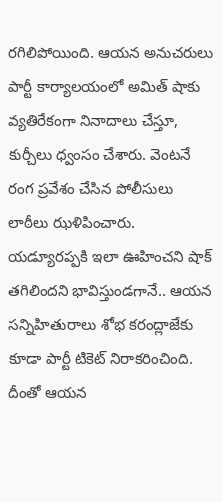రగిలిపోయింది. ఆయన అనుచరులు పార్టీ కార్యాలయంలో అమిత్ షాకు వ్యతిరేకంగా నినాదాలు చేస్తూ, కుర్చీలు ధ్వంసం చేశారు. వెంటనే రంగ ప్రవేశం చేసిన పోలీసులు లాఠీలు ఝళిపించారు. యడ్యూరప్పకి ఇలా ఊహించని షాక్ తగిలిందని భావిస్తుండగానే.. ఆయన సన్నిహితురాలు శోభ కరంద్లాజేకు కూడా పార్టీ టికెట్‌ నిరాకరించింది. దీంతో ఆయన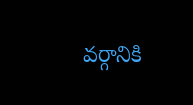వర్గానికి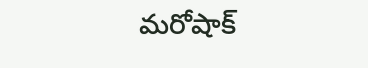మరోషాక్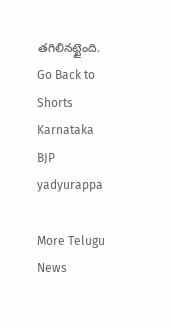తగిలినట్టైంది.
Go Back to Shorts
Karnataka
BJP
yadyurappa

More Telugu News